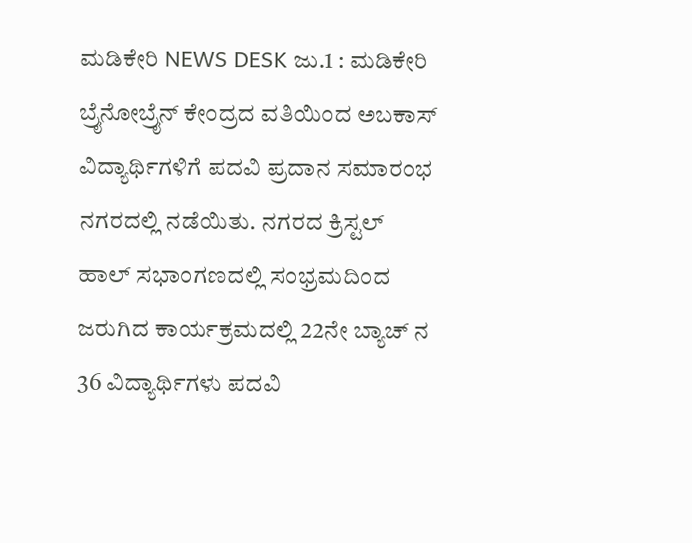ಮಡಿಕೇರಿ NEWS DESK ಜು.1 : ಮಡಿಕೇರಿ ಬ್ರೈನೋಬ್ರೈನ್ ಕೇಂದ್ರದ ವತಿಯಿಂದ ಅಬಕಾಸ್ ವಿದ್ಯಾರ್ಥಿಗಳಿಗೆ ಪದವಿ ಪ್ರದಾನ ಸಮಾರಂಭ ನಗರದಲ್ಲಿ ನಡೆಯಿತು. ನಗರದ ಕ್ರಿಸ್ಟಲ್ ಹಾಲ್ ಸಭಾಂಗಣದಲ್ಲಿ ಸಂಭ್ರಮದಿಂದ ಜರುಗಿದ ಕಾರ್ಯಕ್ರಮದಲ್ಲಿ 22ನೇ ಬ್ಯಾಚ್ ನ 36 ವಿದ್ಯಾರ್ಥಿಗಳು ಪದವಿ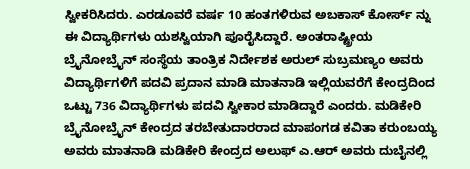ಸ್ವೀಕರಿಸಿದರು. ಎರಡೂವರೆ ವರ್ಷ 10 ಹಂತಗಳಿರುವ ಅಬಕಾಸ್ ಕೋರ್ಸ್ ನ್ನು ಈ ವಿದ್ಯಾರ್ಥಿಗಳು ಯಶಸ್ವಿಯಾಗಿ ಪೂರೈಸಿದ್ದಾರೆ. ಅಂತರಾಷ್ಟ್ರೀಯ ಬ್ರೈನೋಬ್ರೈನ್ ಸಂಸ್ಥೆಯ ತಾಂತ್ರಿಕ ನಿರ್ದೇಶಕ ಅರುಲ್ ಸುಬ್ರಮಣ್ಯಂ ಅವರು ವಿದ್ಯಾರ್ಥಿಗಳಿಗೆ ಪದವಿ ಪ್ರದಾನ ಮಾಡಿ ಮಾತನಾಡಿ ಇಲ್ಲಿಯವರೆಗೆ ಕೇಂದ್ರದಿಂದ ಒಟ್ಟು 736 ವಿದ್ಯಾರ್ಥಿಗಳು ಪದವಿ ಸ್ವೀಕಾರ ಮಾಡಿದ್ದಾರೆ ಎಂದರು. ಮಡಿಕೇರಿ ಬ್ರೈನೋಬ್ರೈನ್ ಕೇಂದ್ರದ ತರಬೇತುದಾರರಾದ ಮಾಪಂಗಡ ಕವಿತಾ ಕರುಂಬಯ್ಯ ಅವರು ಮಾತನಾಡಿ ಮಡಿಕೇರಿ ಕೇಂದ್ರದ ಅಲುಫ್ ಎ.ಆರ್ ಅವರು ದುಬೈನಲ್ಲಿ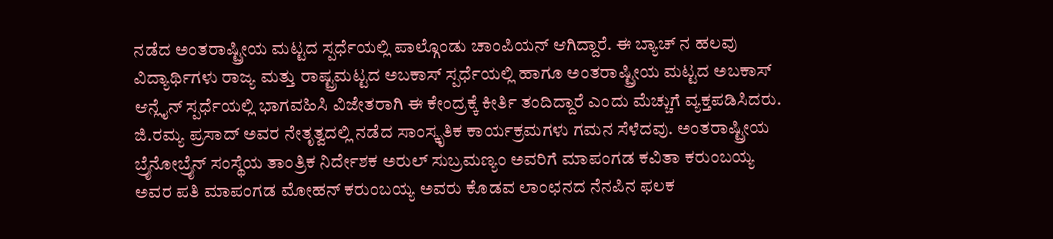ನಡೆದ ಅಂತರಾಷ್ಟ್ರೀಯ ಮಟ್ಟದ ಸ್ಪರ್ಧೆಯಲ್ಲಿ ಪಾಲ್ಗೊಂಡು ಚಾಂಪಿಯನ್ ಆಗಿದ್ದಾರೆ. ಈ ಬ್ಯಾಚ್ ನ ಹಲವು ವಿದ್ಯಾರ್ಥಿಗಳು ರಾಜ್ಯ ಮತ್ತು ರಾಷ್ಟ್ರಮಟ್ಟದ ಅಬಕಾಸ್ ಸ್ಪರ್ಧೆಯಲ್ಲಿ ಹಾಗೂ ಅಂತರಾಷ್ಟ್ರೀಯ ಮಟ್ಟದ ಅಬಕಾಸ್ ಆನ್ಲೈನ್ ಸ್ಪರ್ಧೆಯಲ್ಲಿ ಭಾಗವಹಿಸಿ ವಿಜೇತರಾಗಿ ಈ ಕೇಂದ್ರಕ್ಕೆ ಕೀರ್ತಿ ತಂದಿದ್ದಾರೆ ಎಂದು ಮೆಚ್ಚುಗೆ ವ್ಯಕ್ತಪಡಿಸಿದರು. ಜಿ.ರಮ್ಯ ಪ್ರಸಾದ್ ಅವರ ನೇತೃತ್ವದಲ್ಲಿ ನಡೆದ ಸಾಂಸ್ಕೃತಿಕ ಕಾರ್ಯಕ್ರಮಗಳು ಗಮನ ಸೆಳೆದವು. ಅಂತರಾಷ್ಟ್ರೀಯ ಬ್ರೈನೋಬ್ರೈನ್ ಸಂಸ್ಥೆಯ ತಾಂತ್ರಿಕ ನಿರ್ದೇಶಕ ಅರುಲ್ ಸುಬ್ರಮಣ್ಯಂ ಅವರಿಗೆ ಮಾಪಂಗಡ ಕವಿತಾ ಕರುಂಬಯ್ಯ ಅವರ ಪತಿ ಮಾಪಂಗಡ ಮೋಹನ್ ಕರುಂಬಯ್ಯ ಅವರು ಕೊಡವ ಲಾಂಛನದ ನೆನಪಿನ ಫಲಕ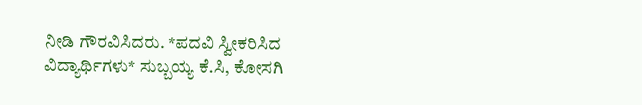ನೀಡಿ ಗೌರವಿಸಿದರು. *ಪದವಿ ಸ್ವೀಕರಿಸಿದ ವಿದ್ಯಾರ್ಥಿಗಳು* ಸುಬ್ಬಯ್ಯ ಕೆ.ಸಿ, ಕೋಸಗಿ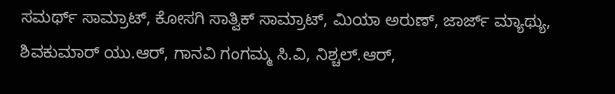ಸಮರ್ಥ್ ಸಾಮ್ರಾಟ್, ಕೋಸಗಿ ಸಾತ್ವಿಕ್ ಸಾಮ್ರಾಟ್, ಮಿಯಾ ಅರುಣ್, ಜಾರ್ಜ್ ಮ್ಯಾಥ್ಯು, ಶಿವಕುಮಾರ್ ಯು.ಆರ್, ಗಾನವಿ ಗಂಗಮ್ಮ ಸಿ.ವಿ, ನಿಶ್ಚಲ್.ಆರ್,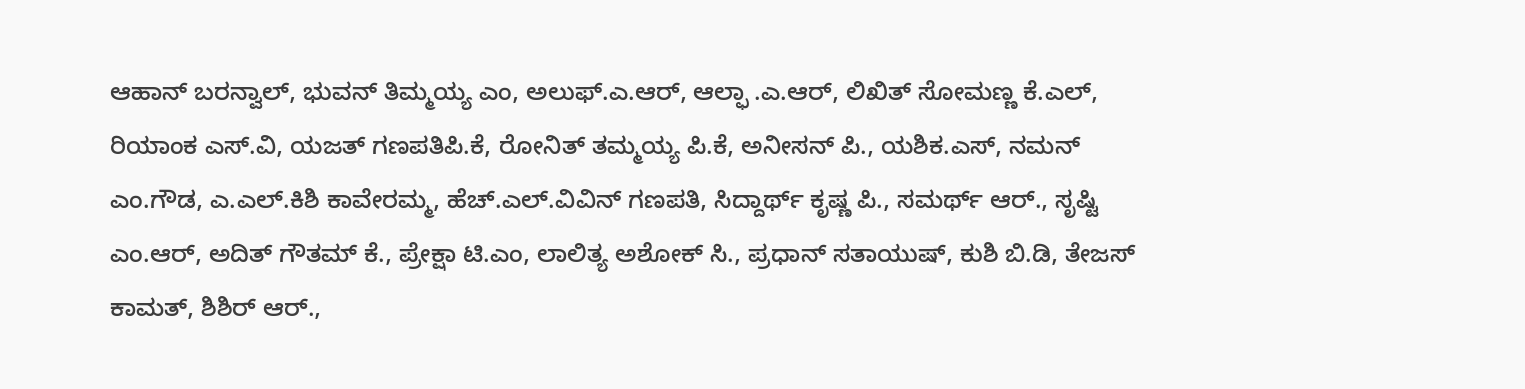ಆಹಾನ್ ಬರನ್ವಾಲ್, ಭುವನ್ ತಿಮ್ಮಯ್ಯ ಎಂ, ಅಲುಫ್.ಎ.ಆರ್, ಆಲ್ಫಾ .ಎ.ಆರ್, ಲಿಖಿತ್ ಸೋಮಣ್ಣ ಕೆ.ಎಲ್, ರಿಯಾಂಕ ಎಸ್.ವಿ, ಯಜತ್ ಗಣಪತಿಪಿ.ಕೆ, ರೋನಿತ್ ತಮ್ಮಯ್ಯ ಪಿ.ಕೆ, ಅನೀಸನ್ ಪಿ., ಯಶಿಕ.ಎಸ್, ನಮನ್ ಎಂ.ಗೌಡ, ಎ.ಎಲ್.ಕಿಶಿ ಕಾವೇರಮ್ಮ, ಹೆಚ್.ಎಲ್.ವಿವಿನ್ ಗಣಪತಿ, ಸಿದ್ದಾರ್ಥ್ ಕೃಷ್ಣ ಪಿ., ಸಮರ್ಥ್ ಆರ್., ಸೃಷ್ಟಿ ಎಂ.ಆರ್, ಅದಿತ್ ಗೌತಮ್ ಕೆ., ಪ್ರೇಕ್ಷಾ ಟಿ.ಎಂ, ಲಾಲಿತ್ಯ ಅಶೋಕ್ ಸಿ., ಪ್ರಧಾನ್ ಸತಾಯುಷ್, ಕುಶಿ ಬಿ.ಡಿ, ತೇಜಸ್ ಕಾಮತ್, ಶಿಶಿರ್ ಆರ್.,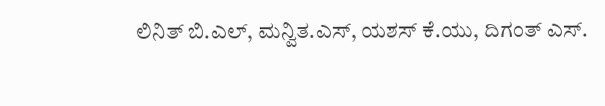ಲಿನಿತ್ ಬಿ.ಎಲ್, ಮನ್ವಿತ.ಎಸ್, ಯಶಸ್ ಕೆ.ಯು, ದಿಗಂತ್ ಎಸ್.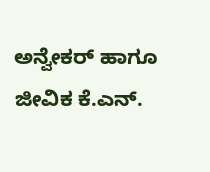ಅನ್ವೇಕರ್ ಹಾಗೂ ಜೀವಿಕ ಕೆ.ಎನ್.